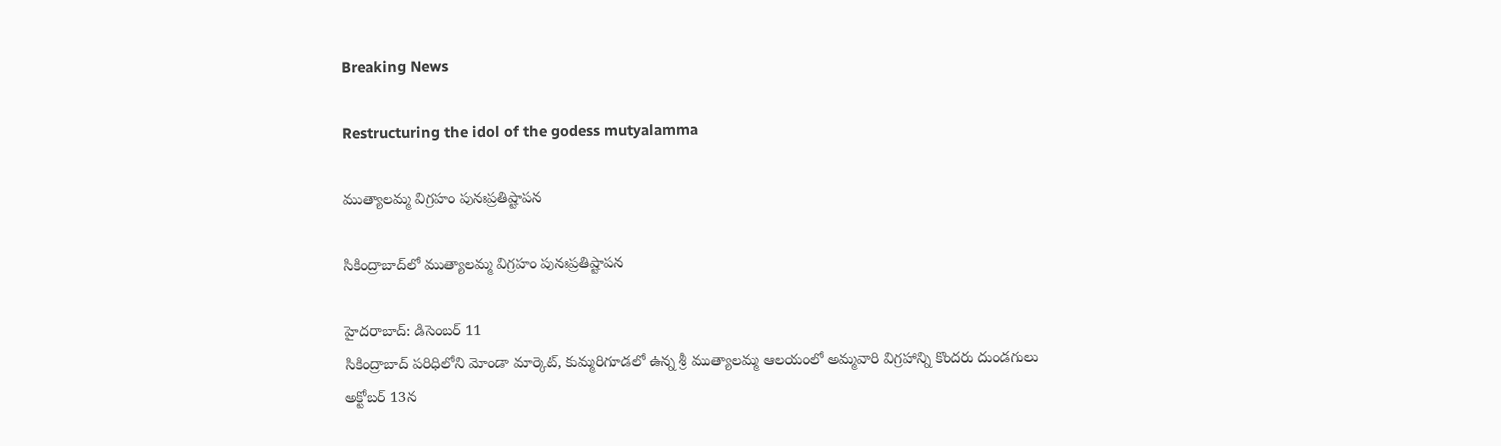Breaking News

Restructuring the idol of the godess mutyalamma

ముత్యాలమ్మ విగ్రహం పునఃప్రతిష్టాపన

సికింద్రాబాద్‌లో ముత్యాలమ్మ విగ్రహం పునఃప్రతిష్టాపన

హైదరాబాద్: డిసెంబర్ 11
సికింద్రాబాద్ పరిధిలోని మోండా మార్కెట్, కుమ్మరిగూడలో ఉన్న శ్రీ ముత్యాలమ్మ ఆలయంలో అమ్మవారి విగ్రహాన్ని కొందరు దుండగులు అక్టోబర్ 13న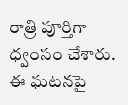రాత్రి పూర్తిగా ధ్వంసం చేశారు. ఈ ఘటనపై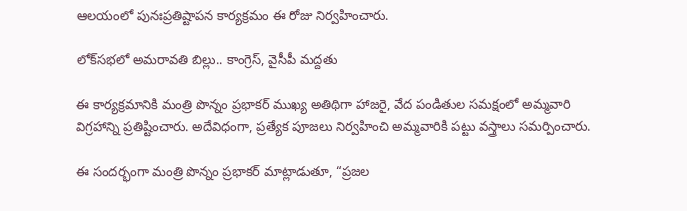ఆలయంలో పునఃప్రతిష్టాపన కార్యక్రమం ఈ రోజు నిర్వహించారు.

లోక్‌సభలో అమరావతి బిల్లు.. కాంగ్రెస్, వైసీపీ మద్దతు

ఈ కార్యక్రమానికి మంత్రి పొన్నం ప్రభాకర్ ముఖ్య అతిథిగా హాజరై, వేద పండితుల సమక్షంలో అమ్మవారి విగ్రహాన్ని ప్రతిష్టించారు. అదేవిధంగా, ప్రత్యేక పూజలు నిర్వహించి అమ్మవారికి పట్టు వస్త్రాలు సమర్పించారు.

ఈ సందర్భంగా మంత్రి పొన్నం ప్రభాకర్ మాట్లాడుతూ, “ప్రజల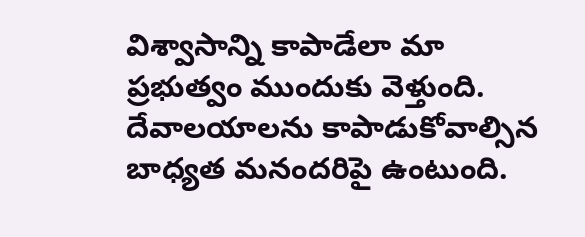విశ్వాసాన్ని కాపాడేలా మా ప్రభుత్వం ముందుకు వెళ్తుంది. దేవాలయాలను కాపాడుకోవాల్సిన బాధ్యత మనందరిపై ఉంటుంది.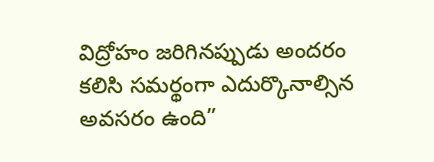విద్రోహం జరిగినప్పుడు అందరం కలిసి సమర్థంగా ఎదుర్కొనాల్సిన అవసరం ఉంది”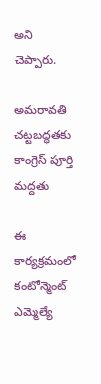అని చెప్పారు.

అమరావతి చట్టబద్ధతకు కాంగ్రెస్ పూర్తి మద్దతు

ఈ కార్యక్రమంలో కంటోన్మెంట్ ఎమ్మెల్యే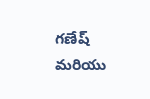గణేష్ మరియు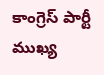కాంగ్రెస్ పార్టీ ముఖ్య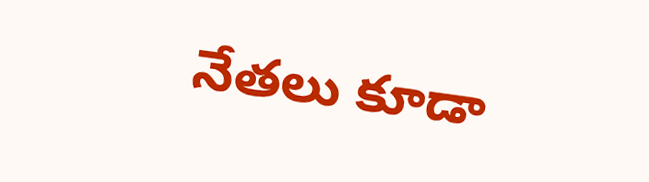నేతలు కూడా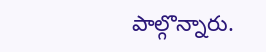పాల్గొన్నారు.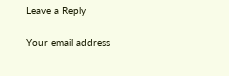Leave a Reply

Your email address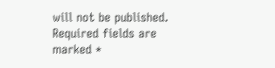will not be published. Required fields are marked *